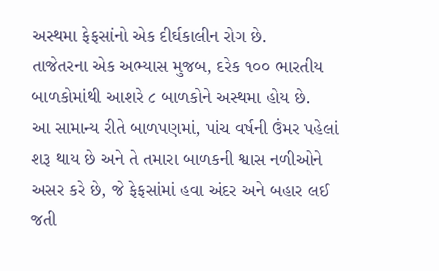અસ્થમા ફેફસાંનો એક દીર્ઘકાલીન રોગ છે.
તાજેતરના એક અભ્યાસ મુજબ, દરેક ૧૦૦ ભારતીય બાળકોમાંથી આશરે ૮ બાળકોને અસ્થમા હોય છે.
આ સામાન્ય રીતે બાળપણમાં, પાંચ વર્ષની ઉંમર પહેલાં શરૂ થાય છે અને તે તમારા બાળકની શ્વાસ નળીઓને અસર કરે છે, જે ફેફસાંમાં હવા અંદર અને બહાર લઈ જતી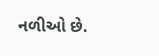નળીઓ છે.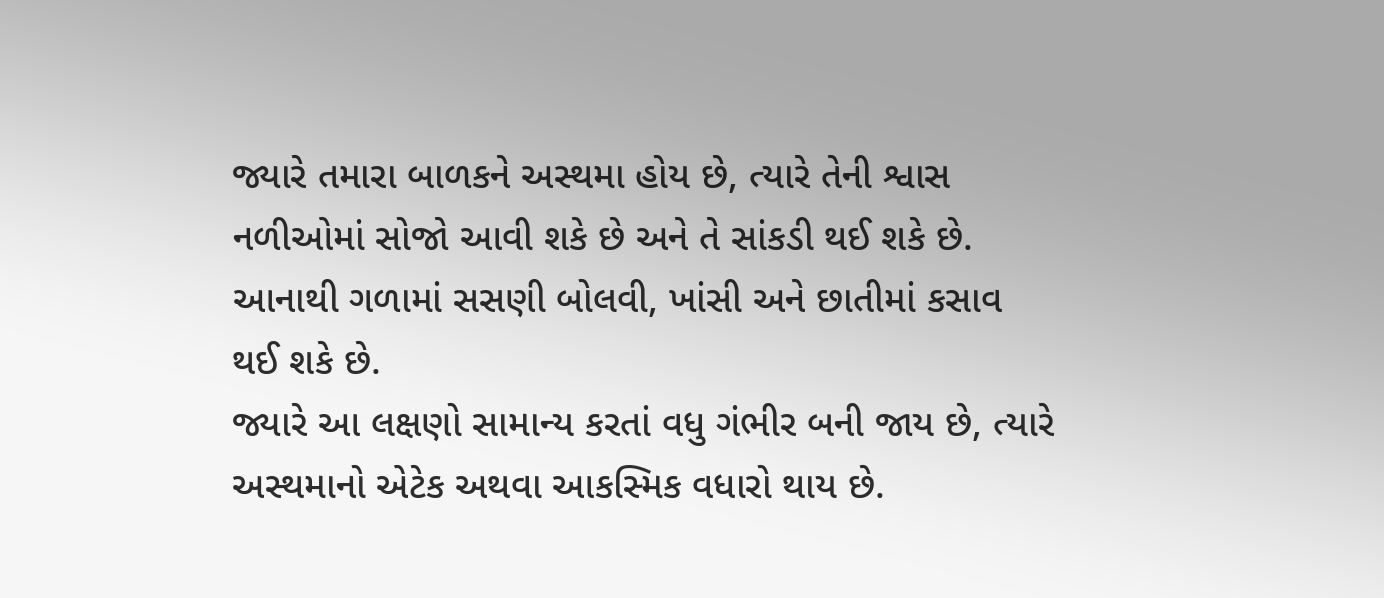જ્યારે તમારા બાળકને અસ્થમા હોય છે, ત્યારે તેની શ્વાસ નળીઓમાં સોજો આવી શકે છે અને તે સાંકડી થઈ શકે છે.
આનાથી ગળામાં સસણી બોલવી, ખાંસી અને છાતીમાં કસાવ થઈ શકે છે.
જ્યારે આ લક્ષણો સામાન્ય કરતાં વધુ ગંભીર બની જાય છે, ત્યારે અસ્થમાનો એટેક અથવા આકસ્મિક વધારો થાય છે.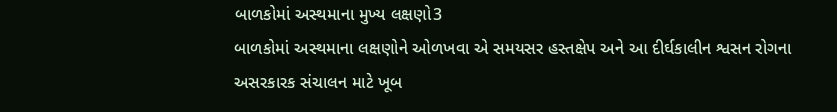બાળકોમાં અસ્થમાના મુખ્ય લક્ષણો3
બાળકોમાં અસ્થમાના લક્ષણોને ઓળખવા એ સમયસર હસ્તક્ષેપ અને આ દીર્ઘકાલીન શ્વસન રોગના અસરકારક સંચાલન માટે ખૂબ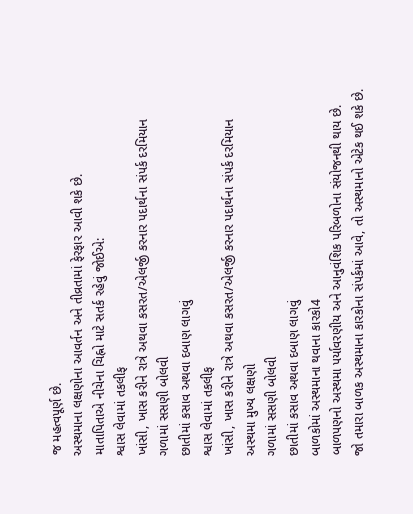જ મહત્વપૂર્ણ છે.
અસ્થમાના લક્ષણોના આવર્તન અને તીવ્રતામાં ફેરફાર આવી શકે છે.
માતાપિતાએ નીચેના ચિહ્નો માટે સતર્ક રહેવું જોઈએ:
શ્વાસ લેવામાં તકલીફ
ખાંસી, ખાસ કરીને રાત્રે અથવા કસરત/એલર્જી કરનાર પદાર્થના સંપર્ક દરમિયાન
ગળામાં સસણી બોલવી
છાતીમાં કસાવ અથવા દબાણ લાગવું
શ્વાસ લેવામાં તકલીફ
ખાંસી, ખાસ કરીને રાત્રે અથવા કસરત/એલર્જી કરનાર પદાર્થના સંપર્ક દરમિયાન
અસ્થમા મુખ્ય લક્ષણો
ગળામાં સસણી બોલવી
છાતીમાં કસાવ અથવા દબાણ લાગવું
બાળકોમાં અસ્થમાના થવાના કારકો4
બાળપણનો અસ્થમા પર્યાવરણીય અને આનુવંશિક પરિબળોના સંયોજનથી થાય છે.
જો તમારા બાળક અસ્થમાના કારકોના સંપર્કમાં આવે, તો અસ્થમાનો એટેક થઈ શકે છે.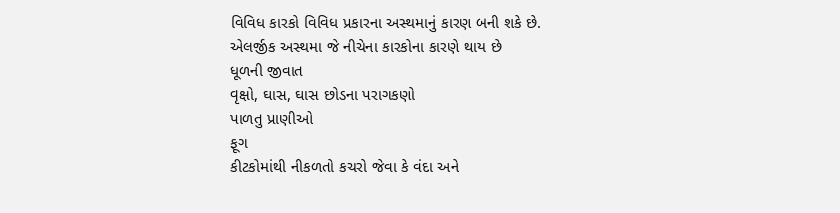વિવિધ કારકો વિવિધ પ્રકારના અસ્થમાનું કારણ બની શકે છે.
એલર્જીક અસ્થમા જે નીચેના કારકોના કારણે થાય છે
ધૂળની જીવાત
વૃક્ષો, ઘાસ, ઘાસ છોડના પરાગકણો
પાળતુ પ્રાણીઓ
ફૂગ
કીટકોમાંથી નીકળતો કચરો જેવા કે વંદા અને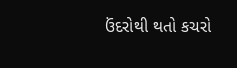ઉંદરોથી થતો કચરો